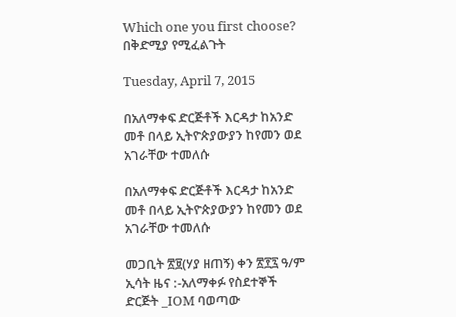Which one you first choose? በቅድሚያ የሚፈልጉት

Tuesday, April 7, 2015

በአለማቀፍ ድርጅቶች እርዳታ ከአንድ መቶ በላይ ኢትዮጵያውያን ከየመን ወደ አገራቸው ተመለሱ

በአለማቀፍ ድርጅቶች እርዳታ ከአንድ መቶ በላይ ኢትዮጵያውያን ከየመን ወደ አገራቸው ተመለሱ

መጋቢት ፳፱(ሃያ ዘጠኝ) ቀን ፳፻፯ ዓ/ም ኢሳት ዜና :-አለማቀፉ የስደተኞች ድርጅት _IOM ባወጣው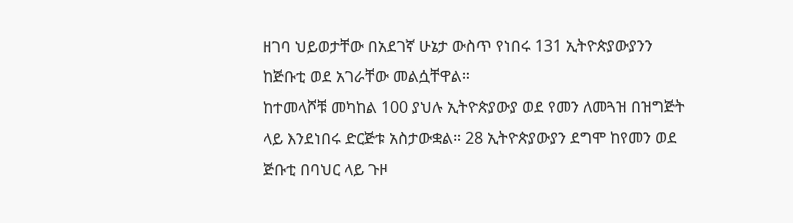ዘገባ ህይወታቸው በአደገኛ ሁኔታ ውስጥ የነበሩ 131 ኢትዮጵያውያንን ከጅቡቲ ወደ አገራቸው መልሷቸዋል።
ከተመላሾቹ መካከል 100 ያህሉ ኢትዮጵያውያ ወደ የመን ለመጓዝ በዝግጅት ላይ እንደነበሩ ድርጅቱ አስታውቋል። 28 ኢትዮጵያውያን ደግሞ ከየመን ወደ ጅቡቲ በባህር ላይ ጉዞ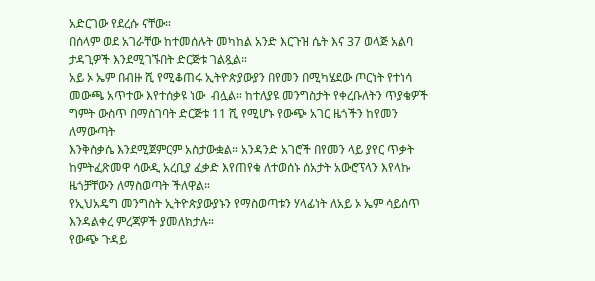አድርገው የደረሱ ናቸው።
በሰላም ወደ አገራቸው ከተመሰሉት መካከል አንድ እርጉዝ ሴት እና 37 ወላጅ አልባ ታዳጊዎች እንደሚገኙበት ድርጅቱ ገልጿል።
አይ ኦ ኤም በብዙ ሺ የሚቆጠሩ ኢትዮጵያውያን በየመን በሚካሄደው ጦርነት የተነሳ መውጫ አጥተው እየተሰቃዩ ነው  ብሏል። ከተለያዩ መንግስታት የቀረቡለትን ጥያቄዎች ግምት ውስጥ በማስገባት ድርጅቱ 11 ሺ የሚሆኑ የውጭ አገር ዜጎችን ከየመን ለማውጣት
እንቅስቃሴ እንደሚጀምርም አስታውቋል። አንዳንድ አገሮች በየመን ላይ ያየር ጥቃት ከምትፈጽመዋ ሳውዲ አረቢያ ፈቃድ እየጠየቁ ለተወሰኑ ሰአታት አውሮፕላን እየላኩ ዜጎቻቸውን ለማስወጣት ችለዋል።
የኢህአዴግ መንግስት ኢትዮጵያውያኑን የማስወጣቱን ሃላፊነት ለአይ ኦ ኤም ሳይሰጥ እንዳልቀረ ምረጃዎች ያመለክታሉ።
የውጭ ጉዳይ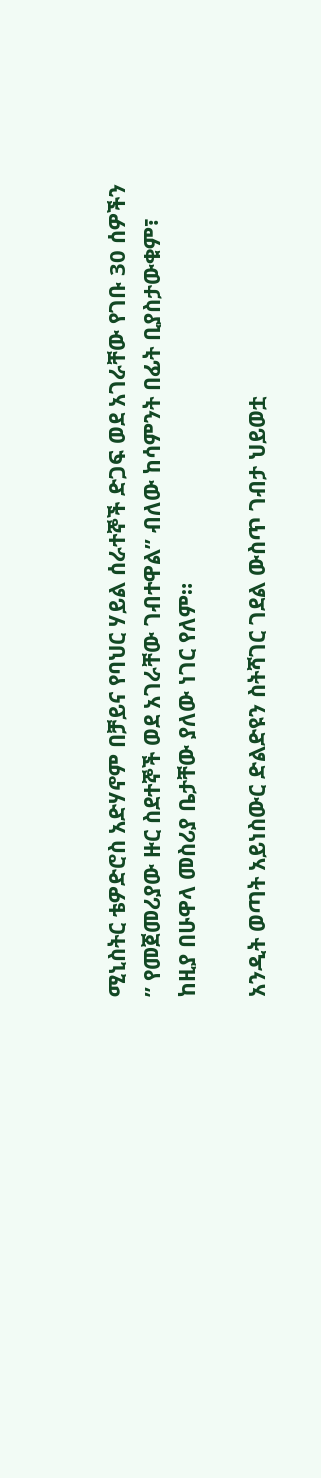ሚኒስትር ቴዎድሮስ አድሃኖም በቻይና የባህር ሃይል ሰራተኞች ድጋፍ ወደ አገራቸው የገቡ 30 ሰዎችን ” የመጀመሪያው ዙር ስደተኞች ወደ አገራቸው ገብተዋል” ብለው ከሳምንት በፊት ቢያስታውቁም፣ ከዚያ በሁዋላ መስሪያ ቤታቸው ያለው ነገር የለም።

አንዲት ወጣት አይነስውር ድልድዩን ስትሻገር ገደል ውስጥ ገብታ ህይወቷ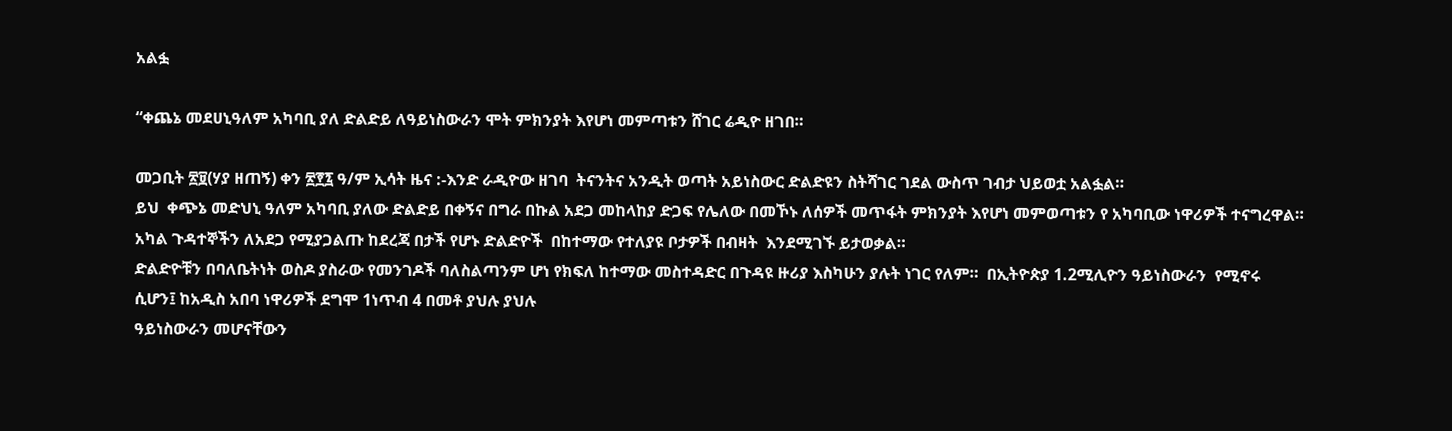አልፏ

“ቀጨኔ መደሀኒዓለም አካባቢ ያለ ድልድይ ለዓይነስውራን ሞት ምክንያት እየሆነ መምጣቱን ሸገር ሬዲዮ ዘገበ።

መጋቢት ፳፱(ሃያ ዘጠኝ) ቀን ፳፻፯ ዓ/ም ኢሳት ዜና :-እንድ ራዲዮው ዘገባ  ትናንትና አንዲት ወጣት አይነስውር ድልድዩን ስትሻገር ገደል ውስጥ ገብታ ህይወቷ አልፏል።
ይህ  ቀጭኔ መድህኒ ዓለም አካባቢ ያለው ድልድይ በቀኝና በግራ በኩል አደጋ መከላከያ ድጋፍ የሌለው በመኾኑ ለሰዎች መጥፋት ምክንያት እየሆነ መምወጣቱን የ አካባቢው ነዋሪዎች ተናግረዋል። አካል ጉዳተኞችን ለአደጋ የሚያጋልጡ ከደረጃ በታች የሆኑ ድልድዮች  በከተማው የተለያዩ ቦታዎች በብዛት  እንደሚገኙ ይታወቃል።
ድልድዮቹን በባለቤትነት ወስዶ ያስራው የመንገዶች ባለስልጣንም ሆነ የክፍለ ከተማው መስተዳድር በጉዳዩ ዙሪያ እስካሁን ያሉት ነገር የለም።  በኢትዮጵያ 1.2ሚሊዮን ዓይነስውራን  የሚኖሩ ሲሆን፤ ከአዲስ አበባ ነዋሪዎች ደግሞ 1ነጥብ 4 በመቶ ያህሉ ያህሉ
ዓይነስውራን መሆናቸውን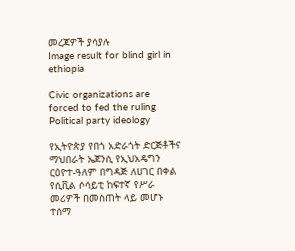መረጃዎች ያሳያሉ
Image result for blind girl in ethiopia

Civic organizations are forced to fed the ruling Political party ideology

የኢትዮጵያ የበጎ አድራጎት ድርጅቶችና ማህበራት ኤጀንሲ የኢህአዴግን ርዕዮተ-ዓለም በግዳጅ ለሀገር በቀል የሲቪል ሶሳይቲ ከፍተኛ የሥራ መሪዎች በመስጠት ላይ መሆኑ ተሰማ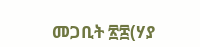መጋቢት ፳፰(ሃያ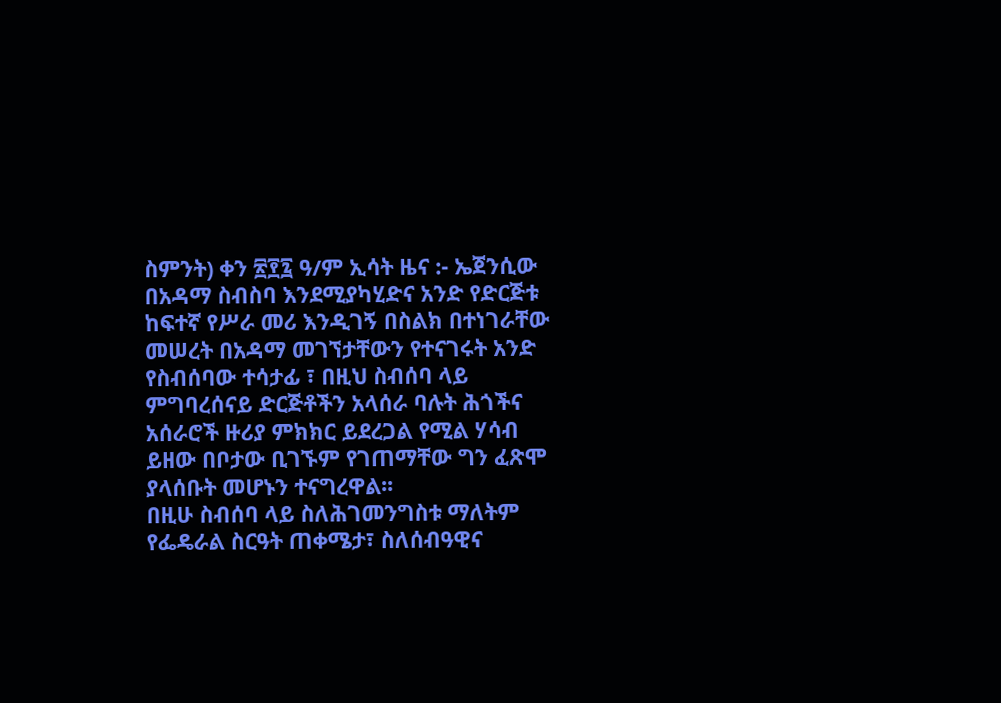ስምንት) ቀን ፳፻፯ ዓ/ም ኢሳት ዜና :- ኤጀንሲው በአዳማ ስብስባ እንደሚያካሂድና አንድ የድርጅቱ ከፍተኛ የሥራ መሪ እንዲገኝ በስልክ በተነገራቸው መሠረት በአዳማ መገኘታቸውን የተናገሩት አንድ የስብሰባው ተሳታፊ ፣ በዚህ ስብሰባ ላይ ምግባረሰናይ ድርጅቶችን አላሰራ ባሉት ሕጎችና አሰራሮች ዙሪያ ምክክር ይደረጋል የሚል ሃሳብ ይዘው በቦታው ቢገኙም የገጠማቸው ግን ፈጽሞ ያላሰቡት መሆኑን ተናግረዋል፡፡
በዚሁ ስብሰባ ላይ ስለሕገመንግስቱ ማለትም የፌዴራል ስርዓት ጠቀሜታ፣ ስለሰብዓዊና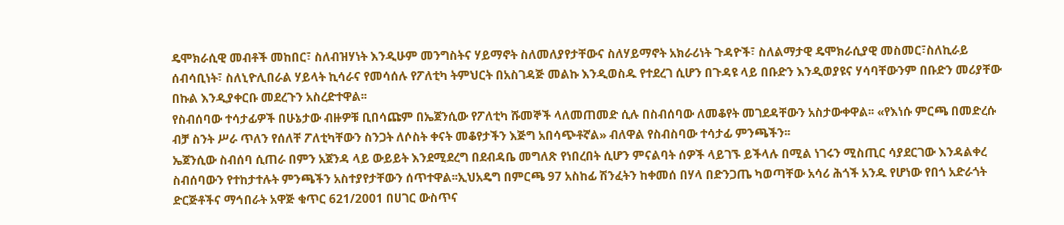ዴሞክራሲዊ መብቶች መከበር፣ ስለብዝሃነት እንዲሁም መንግስትና ሃይማኖት ስለመለያየታቸውና ስለሃይማኖት አክራሪነት ጉዳዮች፣ ስለልማታዊ ዴሞክራሲያዊ መስመር፣ስለኪራይ ሰብሳቢነት፣ ስለኒዮሊበራል ሃይላት ኪሳራና የመሳሰሉ የፖለቲካ ትምህርት በአስገዳጅ መልኩ እንዲወስዱ የተደረገ ሲሆን በጉዳዩ ላይ በቡድን እንዲወያዩና ሃሳባቸውንም በቡድን መሪያቸው በኩል እንዲያቀርቡ መደረጉን አስረድተዋል፡፡
የስብሰባው ተሳታፊዎች በሁኔታው ብዙዎቹ ቢበሳጩም በኤጀንሲው የፖለቲካ ሹመኞች ላለመጠመድ ሲሉ በስብሰባው ለመቆየት መገደዳቸውን አስታውቀዋል፡፡ «የእነሱ ምርጫ በመድረሱ ብቻ ስንት ሥራ ጥለን የሰለቸ ፖለቲካቸውን ስንጋት ለሶስት ቀናት መቆየታችን እጅግ አበሳጭቶኛል» ብለዋል የስብስባው ተሳታፊ ምንጫችን፡፡
ኤጀንሲው ስብሰባ ሲጠራ በምን አጀንዳ ላይ ውይይት እንደሚደረግ በደብዳቤ መግለጽ የነበረበት ሲሆን ምናልባት ሰዎች ላይገኙ ይችላሉ በሚል ነገሩን ሚስጢር ሳያደርገው እንዳልቀረ ስብሰባውን የተከታተሉት ምንጫችን አስተያየታቸውን ሰጥተዋል፡፡ኢህአዴግ በምርጫ 97 አስከፊ ሽንፈትን ከቀመሰ በሃላ በድንጋጤ ካወጣቸው አሳሪ ሕጎች አንዱ የሆነው የበጎ አድራጎት ድርጅቶችና ማኅበራት አዋጅ ቁጥር 621/2001 በሀገር ውስጥና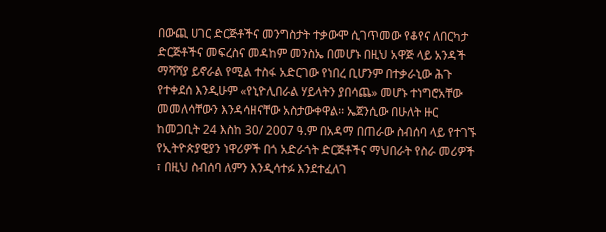በውጪ ሀገር ድርጅቶችና መንግስታት ተቃውሞ ሲገጥመው የቆየና ለበርካታ ድርጅቶችና መፍረስና መዳከም መንስኤ በመሆኑ በዚህ አዋጅ ላይ አንዳች ማሻሻያ ይኖራል የሚል ተስፋ አድርገው የነበረ ቢሆንም በተቃራኒው ሕጉ የተቀደሰ እንዲሁም «የኒዮሊበራል ሃይላትን ያበሳጨ» መሆኑ ተነግሮአቸው መመለሳቸውን እንዳሳዘናቸው አስታውቀዋል፡፡ ኤጀንሲው በሁለት ዙር ከመጋቢት 24 እስከ 30/ 2007 ዓ.ም በአዳማ በጠራው ስብሰባ ላይ የተገኙ የኢትዮጵያዊያን ነዋሪዎች በጎ አድራጎት ድርጅቶችና ማህበራት የስራ መሪዎች ፣ በዚህ ስብሰባ ለምን እንዲሳተፉ እንደተፈለገ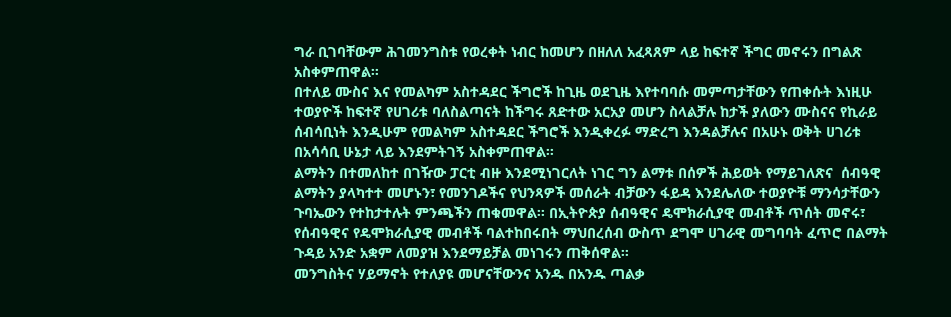ግራ ቢገባቸውም ሕገመንግስቱ የወረቀት ነብር ከመሆን በዘለለ አፈጻጸም ላይ ከፍተኛ ችግር መኖሩን በግልጽ አስቀምጠዋል፡፡
በተለይ ሙስና እና የመልካም አስተዳደር ችግሮች ከጊዜ ወደጊዜ እየተባባሱ መምጣታቸውን የጠቀሱት እነዚሁ ተወያዮች ከፍተኛ የሀገሪቱ ባለስልጣናት ከችግሩ ጸድተው አርአያ መሆን ስላልቻሉ ከታች ያለውን ሙስናና የኪራይ ሰብሳቢነት እንዲሁም የመልካም አስተዳደር ችግሮች እንዲቀረፉ ማድረግ እንዳልቻሉና በአሁኑ ወቅት ሀገሪቱ በአሳሳቢ ሁኔታ ላይ እንደምትገኝ አስቀምጠዋል፡፡
ልማትን በተመለከተ በገዥው ፓርቲ ብዙ እንደሚነገርለት ነገር ግን ልማቱ በሰዎች ሕይወት የማይገለጽና  ሰብዓዊ ልማትን ያላካተተ መሆኑን፣ የመንገዶችና የህንጻዎች መሰራት ብቻውን ፋይዳ እንደሌለው ተወያዮቹ ማንሳታቸውን ጉባኤውን የተከታተሉት ምንጫችን ጠቁመዋል፡፡ በኢትዮጵያ ሰብዓዊና ዴሞክራሲያዊ መብቶች ጥሰት መኖሩ፣ የሰብዓዊና የዴሞክራሲያዊ መብቶች ባልተከበሩበት ማህበረሰብ ውስጥ ደግሞ ሀገራዊ መግባባት ፈጥሮ በልማት ጉዳይ አንድ አቋም ለመያዝ እንደማይቻል መነገሩን ጠቅሰዋል፡፡
መንግስትና ሃይማኖት የተለያዩ መሆናቸውንና አንዱ በአንዱ ጣልቃ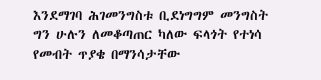እንደማገባ ሕገመንግስቱ ቢደነግግም መንግስት ግን ሁሉን ለመቆጣጠር ካለው ፍላጎት የተነሳ የመብት ጥያቄ በማንሳታቸው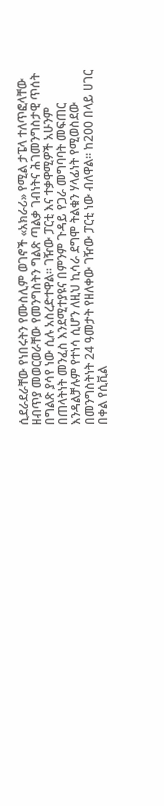ሲደራደራቸው የነበሩትን የሙስሊም ወገኖች «አክራሪ» የሚል ታፔላ ተለጥፎላቸው ዘብጥያ መወርወራቸው የመንግስትን ግልጽ ጣልቃ ገብነትና ሕገመንግስታዊ ጥሰት በግልጽ ያሳየ ነው ሲሉ አስረድተዋል፡፡ ገዥው ፓርቲ እና ተቃዋሚዎች አሁንም በጠላትነት መንፈስ እንደሚተያዩና በምንም ጉዳይ የጋራ መግባባት መፍጠር እንዳልቻሉም የተነሳ ሲሆን ለዚህ ኪሳራ ደግሞ ትልቁን ሃላፊነት የሚወስደው በመንግስትነት 24 ዓመታት የዘለቀው ገዥው ፓርቲ ነው ብለዋል፡፡ ከ200 በላይ ሀገር በቀል የሲቪል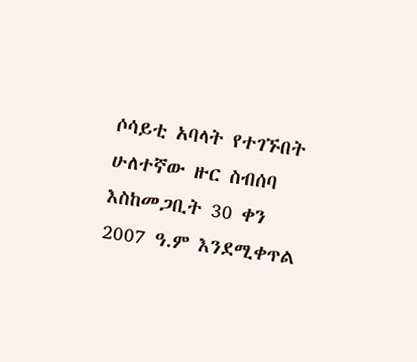ሶሳይቲ አባላት የተገኙበት ሁለተኛው ዙር ስብሰባ እስከመጋቢት 30 ቀን 2007 ዓ.ም እንደሚቀጥል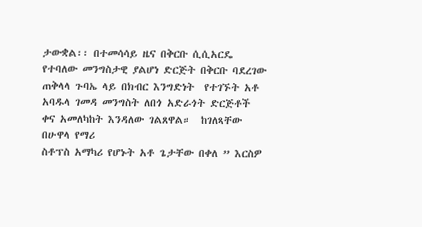ታውቋል፡፡ በተመሳሳይ ዜና በቅርቡ ሲሲአርዴ የተባለው መንግስታዊ ያልሆነ ድርጅት በቅርቡ ባደረገው ጠቅላላ ጉባኤ ላይ በክብር እንግድነት  የተገኙት አቶ  አባዱላ ገመዳ መንግስት ለበጎ አድራጎት ድርጅቶች ቀና አመለካከት እንዳለው ገልጸዋል።  ከገለጻቸው በሁዋላ የማሪ
ስቶፕስ አማካሪ የሆኑት አቶ ጌታቸው በቀለ ” እርስዎ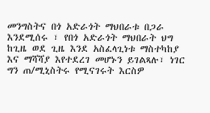መንግስትና በጎ አድራጎት ማህበራቱ በጋራ እንደሚሰሩ ፣ የበጎ አድራጎት ማህበራት ህግ ከጊዜ ወደ ጊዜ እንደ አስፈላጊነቱ ማስተካከያ እና ማሻሻያ እየተደረገ መሆኑን ይገልጻሉ፣ ነገር ግን ጠ/ሚኒስትሩ የሚናገሩት እርስዎ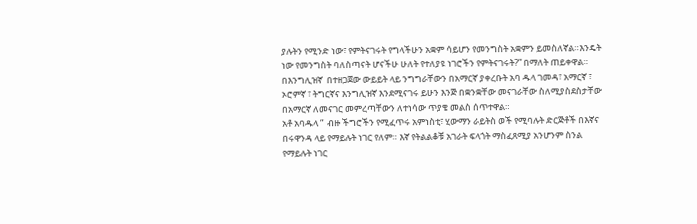ያሉትን የሚንድ ነው፣ የምትናገሩት የግላችሁን አቋም ሳይሆን የመንግስት አቋምን ይመስለኛል።እንዴት ነው የመንግስት ባለስጣናት ሆናችሁ ሁለት የተለያዩ ነገሮችን የምትናገሩት?” በማለት ጠይቀዋል። በእንግሊዝኛ  በተዘጋጀው ውይይት ላይ ንግግራቸውን በአማርኛ ያቀረቡት አባ ዱላ ገመዳ፣ አማርኛ ፣ ኦሮምኛ ፣ ትግርኛና እንግሊዝኛ እንደሚናገሩ ይሁን እንጅ በቋንቋቸው መናገራቸው ስለሚያስደስታቸው በአማርኛ ለመናገር መምረጣቸውን ለተነሳው ጥያቄ መልስ ሰጥተዋል።
አቶ አባዱላ ”  ብዙ ችግሮችን የሚፈጥሩ አምነስቲ፣ ሂውማን ራይትስ ወች የሚባሉት ድርጅቶች በእኛና በሩዋንዳ ላይ የማይሉት ነገር የለም። እኛ የትልልቆቹ አገራት ፍላጎት ማስፈጸሚያ አንሆንም ስንል የማይሉት ነገር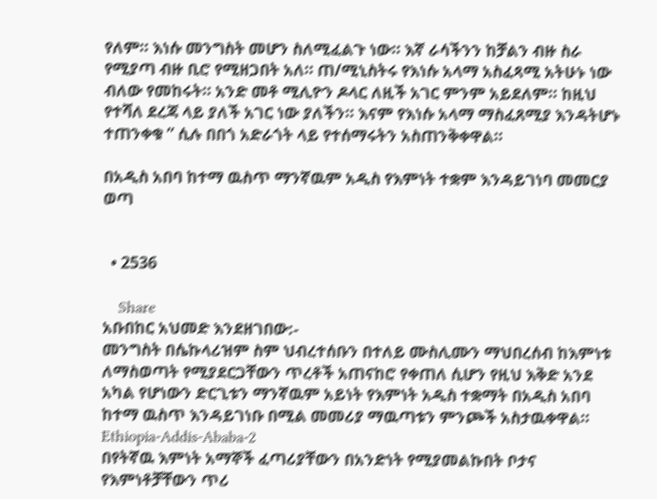የለም። እነሱ መንግስት መሆን ስለሚፈልጉ ነው። እኛ ራሳችንን ከቻልን ብዙ ስራ የሚያጣ ብዙ ቢሮ የሚዘጋበት አለ። ጠ/ሚኒስትሩ የእነሱ አላማ አስፈጻሚ አትሁኑ ነው ብለው የመከሩት። አንድ መቶ ሚሊዮን ዶላር ለዚች አገር ምንም አይደለም። ከዚህ የተሻለ ደረጃ ላይ ያለች አገር ነው ያለችን። እናም የእነሱ አላማ ማስፈጸሚያ እንዳትሆኑ ተጠንቀቁ ” ሲሉ በበጎ አድራጎት ላይ የተሰማሩትን አስጠንቅቀዋል።

በአዲስ አበባ ከተማ ዉስጥ ማንኛዉም አዲስ የእምነት ተቋም እንዳይገነባ መመርያ ወጣ


  • 2536

    Share
አቡበከር አህመድ እንደዘገበው:-
መንግስት በሴኩላሪዝም ስም ህብረተሰቡን በተለይ ሙስሊሙን ማህበረሰብ ከእምነቱ ለማስወጣት የሚያደርጋቸውን ጥረቶች አጠናከሮ የቀጠለ ሲሆን የዚህ እቅድ አንደ አካል የሆነውን ድርጊቱን ማንኛዉም አይነት የእምነት አዲስ ተቋማት በአዲስ አበባ ከተማ ዉስጥ እንዳይገነቡ በሚል መመሪያ ማዉጣቱን ምንጮች አስታዉቀዋል።
Ethiopia-Addis-Ababa-2
በየትኛዉ እምነት አማኞች ፈጣሪያቸውን በአንድነት የሚያመልኩበት ቦታና የእምነቶቻቸውን ጥሪ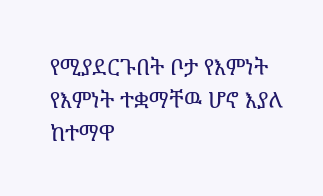የሚያደርጉበት ቦታ የእምነት የእምነት ተቋማቸዉ ሆኖ እያለ ከተማዋ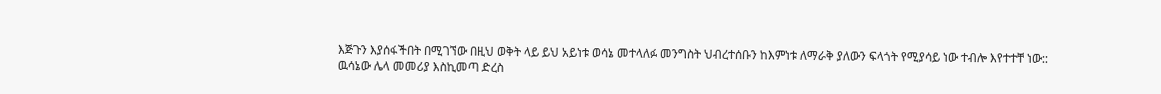እጅጉን እያሰፋችበት በሚገኘው በዚህ ወቅት ላይ ይህ አይነቱ ወሳኔ መተላለፉ መንግስት ህብረተሰቡን ከእምነቱ ለማራቅ ያለውን ፍላጎት የሚያሳይ ነው ተብሎ እየተተቸ ነው::
ዉሳኔው ሌላ መመሪያ እስኪመጣ ድረስ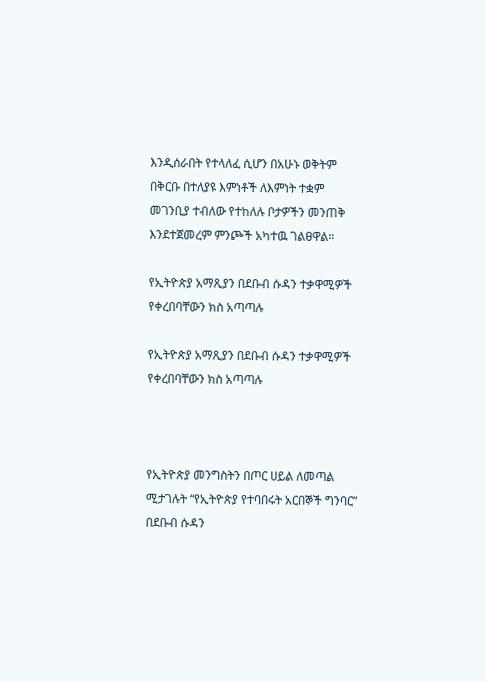እንዲሰራበት የተላለፈ ሲሆን በአሁኑ ወቅትም በቅርቡ በተለያዩ እምነቶች ለእምነት ተቋም መገንቢያ ተብለው የተከለሉ ቦታዎችን መንጠቅ እንደተጀመረም ምንጮች አካተዉ ገልፀዋል።

የኢትዮጵያ አማጺያን በደቡብ ሱዳን ተቃዋሚዎች የቀረበባቸውን ክስ አጣጣሉ

የኢትዮጵያ አማጺያን በደቡብ ሱዳን ተቃዋሚዎች የቀረበባቸውን ክስ አጣጣሉ



የኢትዮጵያ መንግስትን በጦር ሀይል ለመጣል ሚታገሉት “የኢትዮጵያ የተባበሩት አርበኞች ግንባር” በደቡብ ሱዳን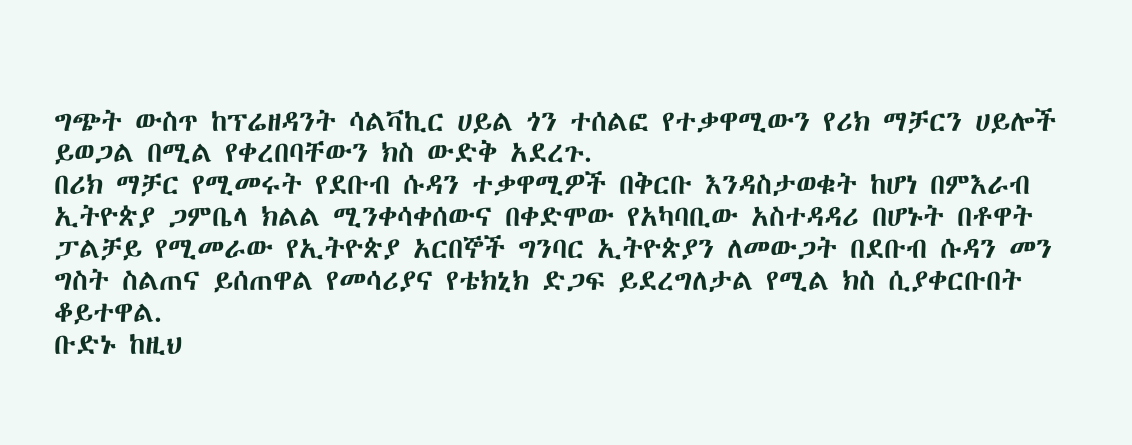ግጭት ውስጥ ከፕሬዘዳንት ሳልቫኪር ሀይል ጎን ተሰልፎ የተቃዋሚውን የሪክ ማቻርን ሀይሎች ይወጋል በሚል የቀረበባቸውን ክስ ውድቅ አደረጉ.
በሪክ ማቻር የሚመሩት የደቡብ ሱዳን ተቃዋሚዎች በቅርቡ እንዳስታወቁት ከሆነ በምእራብ ኢትዮጵያ ጋምቤላ ክልል ሚንቀሳቀሰውና በቀድሞው የአካባቢው አስተዳዳሪ በሆኑት በቶዋት ፓልቻይ የሚመራው የኢትዮጵያ አርበኞች ግንባር ኢትዮጵያን ለመውጋት በደቡብ ሱዳን መን ግስት ስልጠና ይሰጠዋል የመሳሪያና የቴክኒክ ድጋፍ ይደረግለታል የሚል ክስ ሲያቀርቡበት ቆይተዋል.
ቡድኑ ከዚህ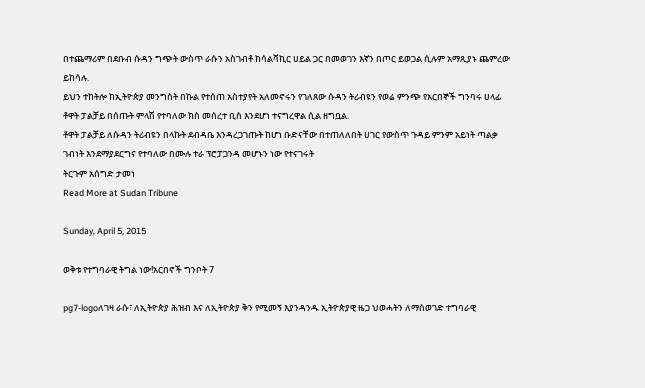በተጨማሪም በደቡብ ሱዳን ግጭት ውስጥ ራሱን አስገብቶ ከሳልቫኪር ሀይል ጋር በመወገን እኛን በጦር ይወጋል ሲሉም አማጺያኑ ጨምረው ይከሳሉ.
ይህን ተከትሎ ከኢትዮጵያ መንግስት በኩል የተሰጠ አስተያየት አለመኖሩን የገለጸው ሱዳን ትሪብዩን የወሬ ምንጭ የአርበኞች ግንባሩ ሀላፊ ቶዋት ፓልቻይ በሰጡት ምላሽ የተባለው ክስ መሰረተ ቢስ እንደሆነ ተናግረዋል ሲል ዘግቧል.
ቶዋት ፓልቻይ ለሱዳን ትሪብዩን በላኩት ደብዳቤ እንዳረጋገጡት ከሆነ ቡድናቸው በተጠለለበት ሀገር የውስጥ ጉዳይ ምንም አይነት ጣልቃ ገብነት እንደማያደርግና የተባለው በሙሉ ተራ ፕሮፓጋንዳ መሆኑን ነው የተናገሩት
ትርጉም አሰግድ ታመነ
Read More at Sudan Tribune

Sunday, April 5, 2015

ወቅቱ የተግባራዊ ትግል ነው!አርበኖች ግንቦት 7

pg7-logoለገዛ ራሱ፣ ለኢትዮጵያ ሕዝብ እና ለኢትዮጵያ ቅን የሚመኝ እያንዳንዱ ኢትዮጵያዊ ዜጋ ህወሓትን ለማስወገድ ተግባራዊ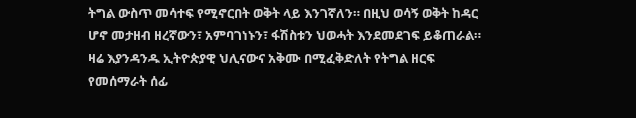ትግል ውስጥ መሳተፍ የሚኖርበት ወቅት ላይ እንገኛለን። በዚህ ወሳኝ ወቅት ከዳር ሆኖ መታዘብ ዘረኛውን፣ አምባገነኑን፣ ፋሽስቱን ህወሓት እንደመደገፍ ይቆጠራል።
ዛሬ እያንዳንዱ ኢትዮጵያዊ ህሊናውና አቅሙ በሚፈቅድለት የትግል ዘርፍ የመሰማራት ሰፊ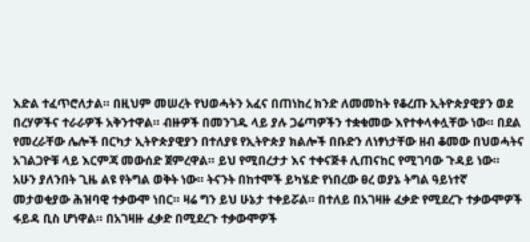እድል ተፈጥሮለታል። በዚህም መሠረት የህወሓትን አፈና በጠነከረ ክንድ ለመመከት የቆረጡ ኢትዮጵያዊያን ወደ በረሃዎችና ተራራዎች አቅንተዋል። ብዙዎች በመንገዱ ላይ ያሉ ጋሬጣዎችን ተቋቁመው እየተቀላቀሏቸው ነው። በደል የመረራቸው ሌሎች በርካታ ኢትዮጵያዊያን በተለያዩ የኢትዮጵያ ክልሎች በቡድን ለነፃነታቸው ዘብ ቆመው በህወሓትና አገልጋዮቹ ላይ እርምጃ መውሰድ ጀምረዋል። ይህ የሚበረታታ እና ተቀናጅቶ ሊጠናከር የሚገባው ጉዳይ ነው።
አሁን ያለንበት ጊዜ ልዩ የትግል ወቅት ነው። ትናንት በከተሞች ይካሄድ የነበረው ፀረ ወያኔ ትግል ዓይነተኛ መታወቂያው ሕዝባዊ ተቃውሞ ነበር። ዛሬ ግን ይህ ሁኔታ ተቀይሯል። በተለይ በአገዛዙ ፈቃድ የሚደረጉ ተቃውሞዎች ፋይዳ ቢስ ሆነዋል። በአገዛዙ ፈቃድ በሚደረጉ ተቃውሞዎች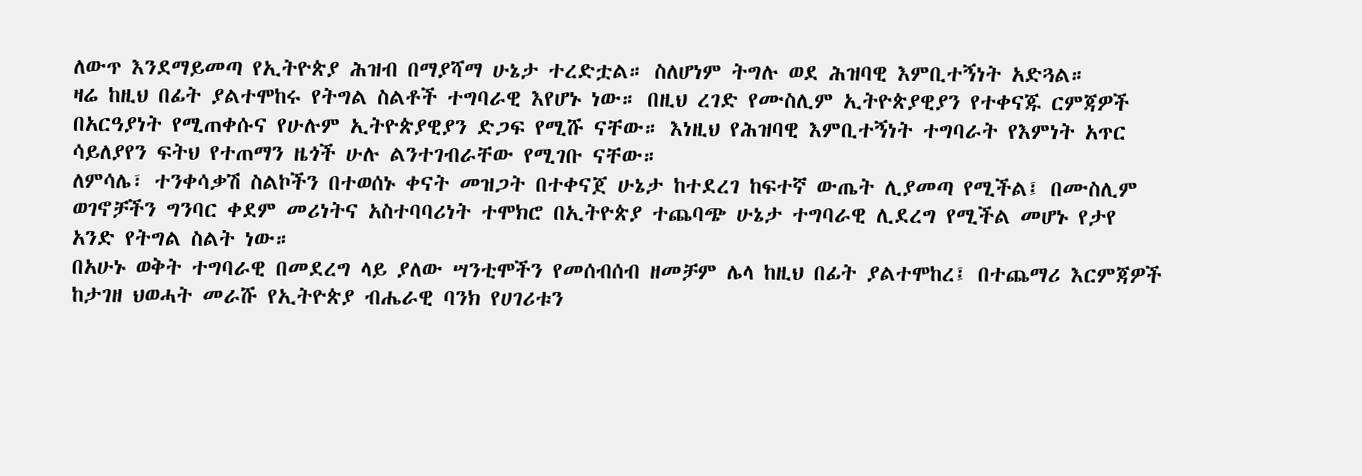ለውጥ እንደማይመጣ የኢትዮጵያ ሕዝብ በማያሻማ ሁኔታ ተረድቷል። ስለሆነም ትግሉ ወደ ሕዝባዊ እምቢተኝነት አድጓል።
ዛሬ ከዚህ በፊት ያልተሞከሩ የትግል ስልቶች ተግባራዊ እየሆኑ ነው። በዚህ ረገድ የሙስሊም ኢትዮጵያዊያን የተቀናጁ ርምጃዎች በአርዓያነት የሚጠቀሱና የሁሉም ኢትዮጵያዊያን ድጋፍ የሚሹ ናቸው። እነዚህ የሕዝባዊ እምቢተኝነት ተግባራት የእምነት አጥር ሳይለያየን ፍትህ የተጠማን ዜጎች ሁሉ ልንተገብራቸው የሚገቡ ናቸው።
ለምሳሌ፣ ተንቀሳቃሽ ስልኮችን በተወሰኑ ቀናት መዝጋት በተቀናጀ ሁኔታ ከተደረገ ከፍተኛ ውጤት ሊያመጣ የሚችል፤ በሙስሊም ወገኖቻችን ግንባር ቀደም መሪነትና አስተባባሪነት ተሞክሮ በኢትዮጵያ ተጨባጭ ሁኔታ ተግባራዊ ሊደረግ የሚችል መሆኑ የታየ አንድ የትግል ስልት ነው።
በአሁኑ ወቅት ተግባራዊ በመደረግ ላይ ያለው ሣንቲሞችን የመሰብሰብ ዘመቻም ሌላ ከዚህ በፊት ያልተሞከረ፤ በተጨማሪ እርምጃዎች ከታገዘ ህወሓት መራሹ የኢትዮጵያ ብሔራዊ ባንክ የሀገሪቱን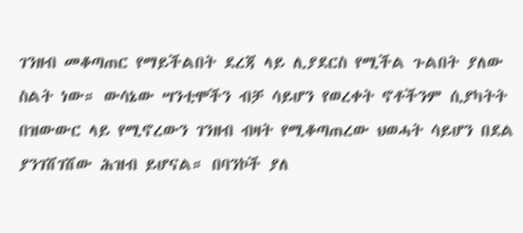ገንዘብ መቆጣጠር የማይችልበት ደረጃ ላይ ሊያደርስ የሚችል ጉልበት ያለው ስልት ነው። ውሳኔው ሣንቲሞችን ብቻ ሳይሆን የወረቀት ኖቶችንም ሲያካትት በዝውውር ላይ የሚኖረውን ገንዘብ ብዛት የሚቆጣጠረው ህወሓት ሳይሆን በደል ያንገሸገሸው ሕዝብ ይሆናል። በባንኮች ያለ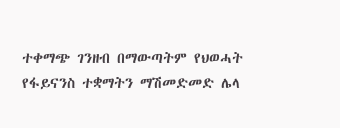ተቀማጭ ገንዘብ በማውጣትም የህወሓት የፋይናንስ ተቋማትን ማሽመድመድ ሌላ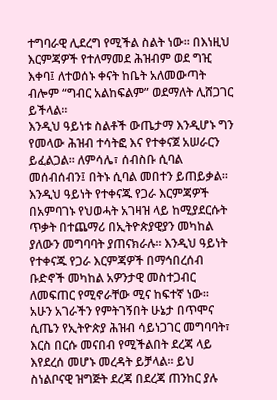ተግባራዊ ሊደረግ የሚችል ስልት ነው። በእነዚህ እርምጃዎች የተለማመደ ሕዝብም ወደ ግዢ እቀባ፤ ለተወሰኑ ቀናት ከቤት አለመውጣት ብሎም “ግብር አልከፍልም” ወደማለት ሊሸጋገር ይችላል።
እንዲህ ዓይነቱ ስልቶች ውጤታማ እንዲሆኑ ግን የመላው ሕዝብ ተሳትፎ እና የተቀናጀ አሠራርን ይፈልጋል። ለምሳሌ፣ ሰብስቡ ሲባል መሰብሰብን፤ በትኑ ሲባል መበተን ይጠይቃል። እንዲህ ዓይነት የተቀናጁ የጋራ እርምጃዎች በአምባገኑ የህወሓት አገዛዝ ላይ ከሚያደርሱት ጥቃት በተጨማሪ በኢትዮጵያዊያን መካከል ያለውን መግባባት ያጠናክራሉ። እንዲህ ዓይነት የተቀናጁ የጋራ እርምጃዎች በማኅበረሰብ ቡድኖች መካከል አዎንታዊ መስተጋብር ለመፍጠር የሚኖራቸው ሚና ከፍተኛ ነው።
አሁን አገራችን የምትገኝበት ሁኔታ በጥሞና ሲጤን የኢትዮጵያ ሕዝብ ሳይነጋገር መግባባት፣ እርስ በርሱ መናበብ የሚችልበት ደረጃ ላይ እየደረሰ መሆኑ መረዳት ይቻላል። ይህ ስነልቦናዊ ዝግጅት ደረጃ በደረጃ ጠንከር ያሉ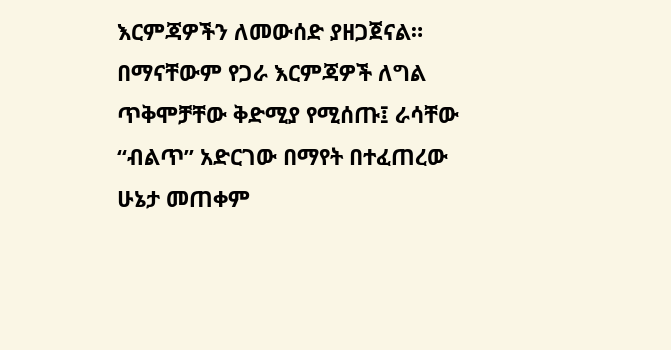እርምጃዎችን ለመውሰድ ያዘጋጀናል።
በማናቸውም የጋራ እርምጃዎች ለግል ጥቅሞቻቸው ቅድሚያ የሚሰጡ፤ ራሳቸው “ብልጥ” አድርገው በማየት በተፈጠረው ሁኔታ መጠቀም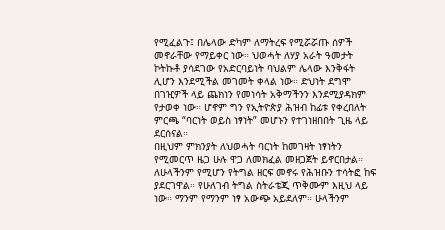የሚፈልጉ፤ በሌላው ድካም ለማትረፍ የሚሯሯጡ ሰዎች መኖራቸው የማይቀር ነው። ህወሓት ለሃያ አራት ዓመታት ኮትኩቶ ያሳደገው የአድርባይነት ባህልም ሌላው እንቅፋት ሊሆን እንደሚችል መገመት ቀላል ነው። ድህነት ደግሞ በገዢዎች ላይ ጨክነን የመነሳት አቅማችንን እንደሚያዳክም የታወቀ ነው። ሆኖም ግን የኢትዮጵያ ሕዝብ ከፊቱ የቀረበለት ምርጫ “ባርነት ወይስ ነፃነት” መሆኑን የተገነዘበበት ጊዜ ላይ ደርሰናል።
በዚህም ምክንያት ለህወሓት ባርነት ከመገዛት ነፃነትን የሚመርጥ ዜጋ ሁሉ ዋጋ ለመክፈል መዘጋጀት ይኖርበታል። ለሁላችንም የሚሆን የትግል ዘርፍ መኖሩ የሕዝቡን ተሳትፎ ከፍ ያደርገዋል። የሁለገብ ትግል ስትራቴጂ ጥቅሙም እዚህ ላይ ነው። ማንም የማንም ነፃ አውጭ አይደለም። ሁላችንም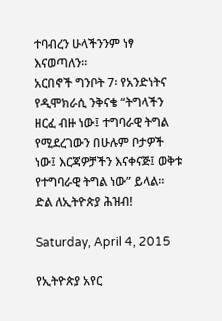ተባብረን ሁላችንንም ነፃ እናወጣለን።
አርበኖች ግንቦት 7፡ የአንድነትና የዲሞክራሲ ንቅናቄ “ትግላችን ዘርፈ ብዙ ነው፤ ተግባራዊ ትግል የሚደረገውን በሁሉም ቦታዎች ነው፤ እርጃዎቻችን እናቀናጅ፤ ወቅቱ የተግባራዊ ትግል ነው” ይላል።
ድል ለኢትዮጵያ ሕዝብ!

Saturday, April 4, 2015

የኢትዮጵያ አየር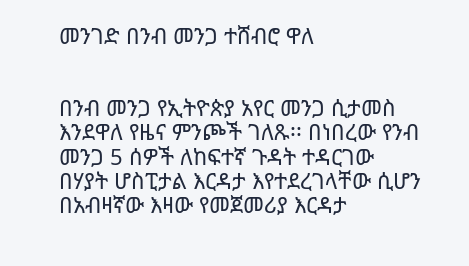መንገድ በንብ መንጋ ተሸብሮ ዋለ


በንብ መንጋ የኢትዮጵያ አየር መንጋ ሲታመስ እንደዋለ የዜና ምንጮች ገለጹ፡፡ በነበረው የንብ መንጋ 5 ሰዎች ለከፍተኛ ጉዳት ተዳርገው በሃያት ሆስፒታል እርዳታ እየተደረገላቸው ሲሆን በአብዛኛው እዛው የመጀመሪያ እርዳታ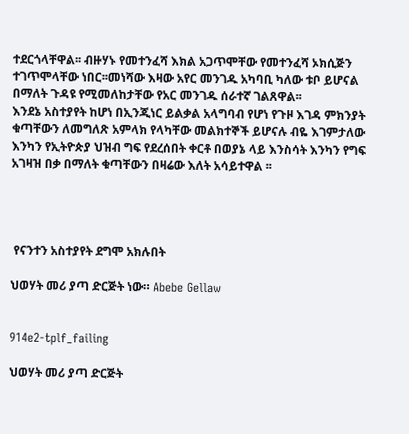ተደርጎላቸዋል፡፡ ብዙሃኑ የመተንፈሻ እክል አጋጥሞቸው የመተንፈሻ ኦክሲጅን ተገጥሞላቸው ነበር፡፡መነሻው እዛው አየር መንገዱ አካባቢ ካለው ቱቦ ይሆናል በማለት ጉዳዩ የሚመለከታቸው የአር መንገዱ ሰራተኛ ገልጸዋል፡፡
እንደኔ አስተያየት ከሆነ በኢንጂነር ይልቃል አላግባብ የሆነ የጉዞ እገዳ ምክንያት ቁጣቸውን ለመግለጽ አምላክ የላካቸው መልክተኞች ይሆናሉ ብዬ እገምታለው እንካን የኢትዮጵያ ህዝብ ግፍ የደረሰበት ቀርቶ በወያኔ ላይ እንስሳት እንካን የግፍ አገዛዝ በቃ በማለት ቁጣቸውን በዛሬው እለት አሳይተዋል ፡፡




 የናንተን አስተያየት ደግሞ አክሉበት

ህወሃት መሪ ያጣ ድርጅት ነው። Abebe Gellaw


914e2-tplf_failing

ህወሃት መሪ ያጣ ድርጅት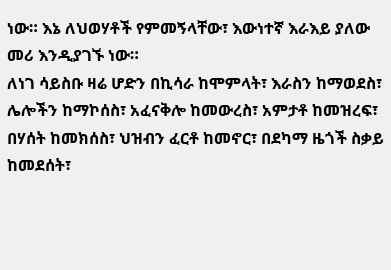ነው። እኔ ለህወሃቶች የምመኝላቸው፣ እውነተኛ እራእይ ያለው መሪ እንዲያገኙ ነው።
ለነገ ሳይስቡ ዛሬ ሆድን በኪሳራ ከሞምላት፣ እራስን ከማወደስ፣ ሌሎችን ከማኮሰስ፣ አፈናቅሎ ከመውረስ፣ አምታቶ ከመዝረፍ፣ በሃሰት ከመክሰስ፣ ህዝብን ፈርቶ ከመኖር፣ በደካማ ዜጎች ስቃይ ከመደሰት፣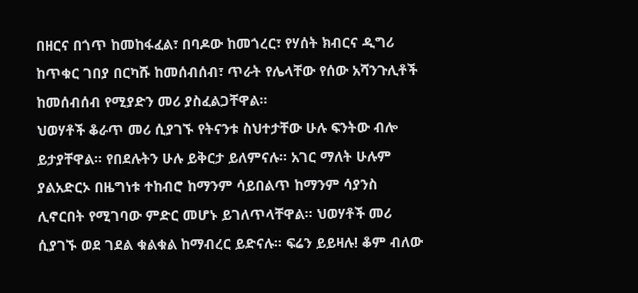በዘርና በጎጥ ከመከፋፈል፣ በባዶው ከመጎረር፣ የሃሰት ክብርና ዲግሪ ከጥቁር ገበያ በርካሹ ከመሰብሰብ፣ ጥራት የሌላቸው የሰው አሻንጉሊቶች ከመሰብሰብ የሚያድን መሪ ያስፈልጋቸዋል።
ህወሃቶች ቆራጥ መሪ ሲያገኙ የትናንቱ ስህተታቸው ሁሉ ፍንትው ብሎ ይታያቸዋል። የበደሉትን ሁሉ ይቅርታ ይለምናሉ። አገር ማለት ሁሉም ያልአድርኦ በዜግነቱ ተከብሮ ከማንም ሳይበልጥ ከማንም ሳያንስ ሊኖርበት የሚገባው ምድር መሆኑ ይገለጥላቸዋል። ህወሃቶች መሪ ሲያገኙ ወደ ገደል ቁልቁል ከማብረር ይድናሉ። ፍሬን ይይዛሉ! ቆም ብለው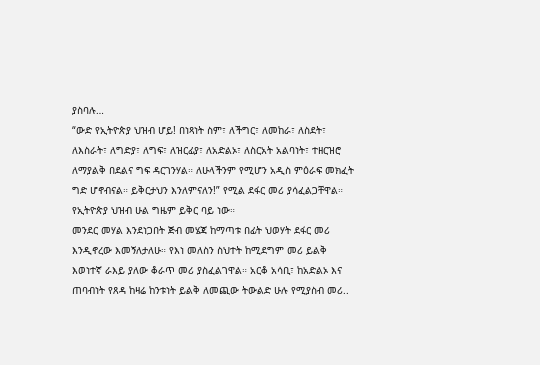ያስባሉ…
“ውድ የኢትዮጵያ ህዝብ ሆይ! በነጻነት ስም፣ ለችግር፣ ለመከራ፣ ለስደት፣ ለእስራት፣ ለግድያ፣ ለግፍ፣ ለዝርፊያ፣ ለአድልኦ፣ ለስርአት አልባነት፣ ተዘርዝሮ ለማያልቅ በደልና ግፍ ዳርገንሃል። ለሁላችንም የሚሆን አዲስ ምዕራፍ መክፈት ግድ ሆኖብናል። ይቅርታህን እንለምናለን!” የሚል ደፋር መሪ ያሳፈልጋቸዋል። የኢትዮጵያ ህዝብ ሁል ግዜም ይቅር ባይ ነው።
መንደር መሃል እንደነጋበት ጅብ መሄጃ ከማጣቱ በፊት ህወሃት ደፋር መሪ እንዲኖረው እመኝለታለሁ። የእነ መለስን ስህተት ከሚደግም መሪ ይልቅ እወነተኛ ራእይ ያለው ቆራጥ መሪ ያስፈልገዋል። አርቆ አሳቢ፣ ከአድልኦ እና ጠባብነት የጸዳ ከዛሬ ከንቱነት ይልቅ ለመጪው ትውልድ ሁሉ የሚያስብ መሪ..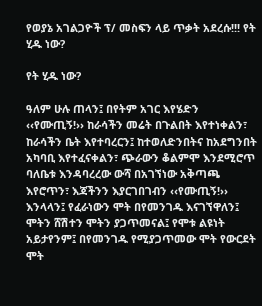የወያኔ አገልጋዮች ፕ/ መስፍን ላይ ጥቃት አደረሱ!!! የት ሂዱ ነው?

የት ሂዱ ነው?

ዓለም ሁሉ ጠላን፤ በየትም አገር እየሄድን ‹‹የሙጢኝ!›› ከራሳችን መሬት በጉልበት እየተነቀልን፣ ከራሳችን ቤት እየተባረርን፤ ከተወለድንበትና ከአደግንበት አካባቢ እየተፈናቀልን፣ ጭራውን ቆልምሞ እንደሚሮጥ ባለቤቱ እንዳባረረው ውሻ በአገኘነው አቅጣጫ እየሮጥን፣ እጃችንን እያርገበገብን ‹‹የሙጢኝ!›› እንላላን፤ የፈራነውን ሞት በየመንገዱ እናገኘዋለን፤ ሞትን ሸሽተን ሞትን ያጋጥመናል፤ የሞቱ ልዩነት አይታየንም፤ በየመንገዱ የሚያጋጥመው ሞት የውርደት ሞት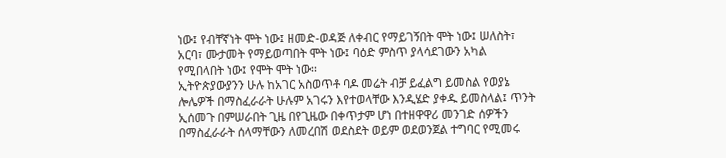ነው፤ የብቸኛነት ሞት ነው፤ ዘመድ-ወዳጅ ለቀብር የማይገኝበት ሞት ነው፤ ሠለስት፣ አርባ፣ ሙታመት የማይወጣበት ሞት ነው፤ ባዕድ ምስጥ ያላሳደገውን አካል የሚበላበት ነው፤ የሞት ሞት ነው፡፡
ኢትዮጵያውያንን ሁሉ ከአገር አስወጥቶ ባዶ መሬት ብቻ ይፈልግ ይመስል የወያኔ ሎሌዎች በማስፈራራት ሁሉም አገሩን እየተወላቸው እንዲሄድ ያቀዱ ይመስላል፤ ጥንት ኢሰመጉ በምሠራበት ጊዜ በየጊዜው በቀጥታም ሆነ በተዘዋዋሪ መንገድ ሰዎችን በማስፈራራት ሰላማቸውን ለመረበሽ ወደስደት ወይም ወደወንጀል ተግባር የሚመሩ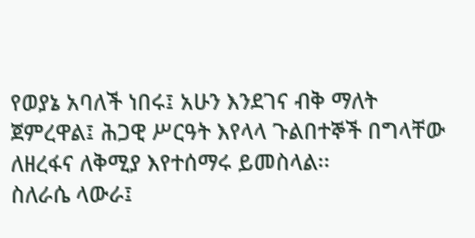የወያኔ አባለች ነበሩ፤ አሁን እንደገና ብቅ ማለት ጀምረዋል፤ ሕጋዊ ሥርዓት እየላላ ጉልበተኞች በግላቸው ለዘረፋና ለቅሚያ እየተሰማሩ ይመስላል፡፡
ስለራሴ ላውራ፤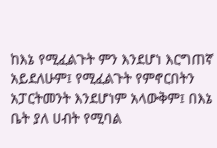ከእኔ የሚፈልጉት ምን እንደሆነ እርግጠኛ አይደለሁም፤ የሚፈልጉት የምኖርበትን አፓርትመንት እንደሆነም አላውቅም፤ በእኔ ቤት ያለ ሀብት የሚባል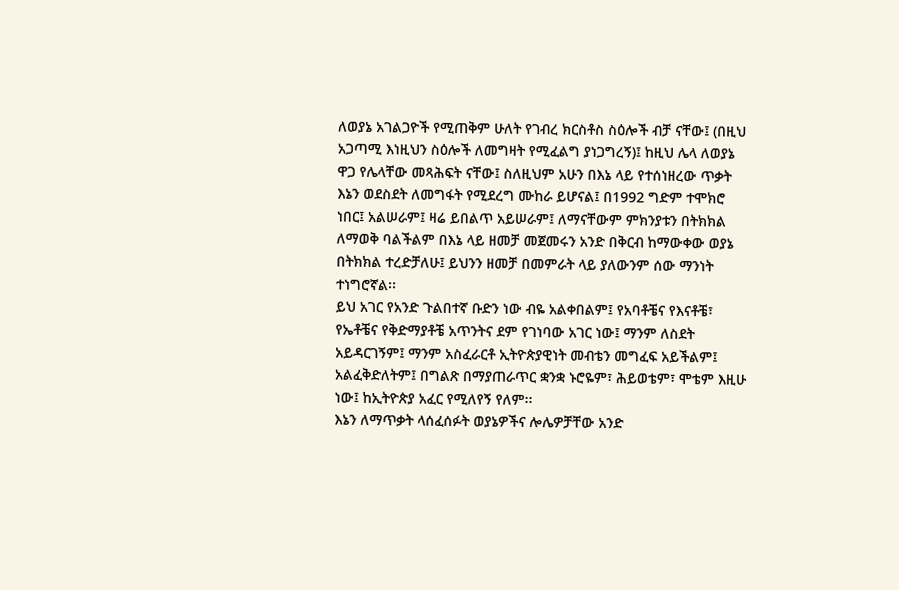ለወያኔ አገልጋዮች የሚጠቅም ሁለት የገብረ ክርስቶስ ስዕሎች ብቻ ናቸው፤ (በዚህ አጋጣሚ እነዚህን ስዕሎች ለመግዛት የሚፈልግ ያነጋግረኝ)፤ ከዚህ ሌላ ለወያኔ ዋጋ የሌላቸው መጻሕፍት ናቸው፤ ስለዚህም አሁን በእኔ ላይ የተሰነዘረው ጥቃት እኔን ወደስደት ለመግፋት የሚደረግ ሙከራ ይሆናል፤ በ1992 ግድም ተሞክሮ ነበር፤ አልሠራም፤ ዛሬ ይበልጥ አይሠራም፤ ለማናቸውም ምክንያቱን በትክክል ለማወቅ ባልችልም በእኔ ላይ ዘመቻ መጀመሩን አንድ በቅርብ ከማውቀው ወያኔ በትክክል ተረድቻለሁ፤ ይህንን ዘመቻ በመምራት ላይ ያለውንም ሰው ማንነት ተነግሮኛል፡፡
ይህ አገር የአንድ ጉልበተኛ ቡድን ነው ብዬ አልቀበልም፤ የአባቶቼና የእናቶቼ፣ የኤቶቼና የቅድማያቶቼ አጥንትና ደም የገነባው አገር ነው፤ ማንም ለስደት አይዳርገኝም፤ ማንም አስፈራርቶ ኢትዮጵያዊነት መብቴን መግፈፍ አይችልም፤ አልፈቅድለትም፤ በግልጽ በማያጠራጥር ቋንቋ ኑሮዬም፣ ሕይወቴም፣ ሞቴም እዚሁ ነው፤ ከኢትዮጵያ አፈር የሚለየኝ የለም፡፡
እኔን ለማጥቃት ላሰፈሰፉት ወያኔዎችና ሎሌዎቻቸው አንድ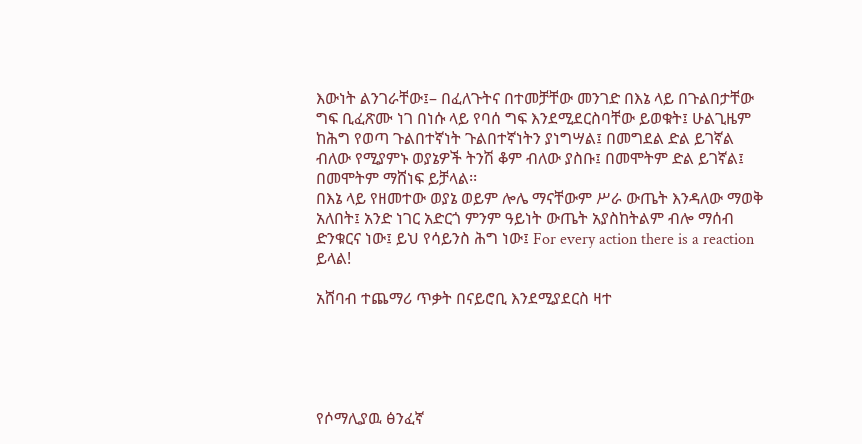እውነት ልንገራቸው፤– በፈለጉትና በተመቻቸው መንገድ በእኔ ላይ በጉልበታቸው ግፍ ቢፈጽሙ ነገ በነሱ ላይ የባሰ ግፍ እንደሚደርስባቸው ይወቁት፤ ሁልጊዜም ከሕግ የወጣ ጉልበተኛነት ጉልበተኛነትን ያነግሣል፤ በመግደል ድል ይገኛል ብለው የሚያምኑ ወያኔዎች ትንሽ ቆም ብለው ያስቡ፤ በመሞትም ድል ይገኛል፤ በመሞትም ማሸነፍ ይቻላል፡፡
በእኔ ላይ የዘመተው ወያኔ ወይም ሎሌ ማናቸውም ሥራ ውጤት እንዳለው ማወቅ አለበት፤ አንድ ነገር አድርጎ ምንም ዓይነት ውጤት አያስከትልም ብሎ ማሰብ ድንቁርና ነው፤ ይህ የሳይንስ ሕግ ነው፤ For every action there is a reaction ይላል!

አሸባብ ተጨማሪ ጥቃት በናይሮቢ እንደሚያደርስ ዛተ





የሶማሊያዉ ፅንፈኛ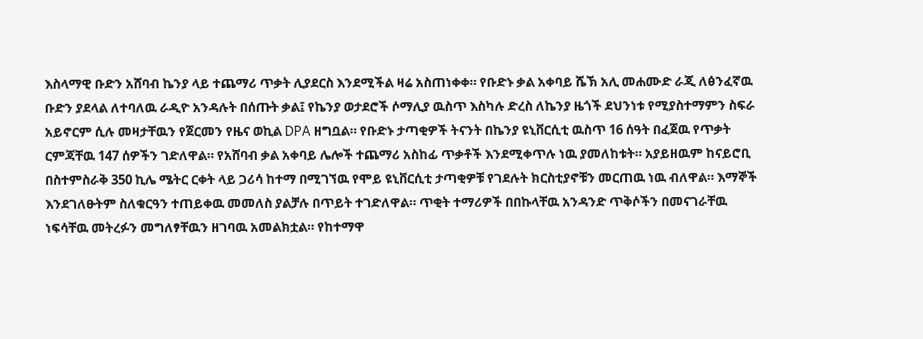እስላማዊ ቡድን አሸባብ ኬንያ ላይ ተጨማሪ ጥቃት ሊያደርስ እንደሚችል ዛሬ አስጠነቀቀ። የቡድኑ ቃል አቀባይ ሼኽ አሊ መሐሙድ ራጂ ለፅንፈኛዉ ቡድን ያደላል ለተባለዉ ራዲዮ አንዳሉት በሰጡት ቃል፤ የኬንያ ወታደሮች ሶማሊያ ዉስጥ እስካሉ ድረስ ለኬንያ ዜጎች ደህንነቱ የሚያስተማምን ስፍራ አይኖርም ሲሉ መዛታቸዉን የጀርመን የዜና ወኪል DPA ዘግቧል። የቡድኑ ታጣቂዎች ትናንት በኬንያ ዩኒቨርሲቲ ዉስጥ 16 ሰዓት በፈጀዉ የጥቃት ርምጃቸዉ 147 ሰዎችን ገድለዋል። የአሸባብ ቃል አቀባይ ሌሎች ተጨማሪ አስከፊ ጥቃቶች እንደሚቀጥሉ ነዉ ያመለከቱት። አያይዘዉም ከናይሮቢ በስተምስራቅ 350 ኪሌ ሜትር ርቀት ላይ ጋሪሳ ከተማ በሚገኘዉ የሞይ ዩኒቨርሲቲ ታጣቂዎቹ የገደሉት ክርስቲያኖቹን መርጠዉ ነዉ ብለዋል። እማኞች እንደገለፁትም ስለቁርዓን ተጠይቀዉ መመለስ ያልቻሉ በጥይት ተገድለዋል። ጥቂት ተማሪዎች በበኩላቸዉ አንዳንድ ጥቅሶችን በመናገራቸዉ ነፍሳቸዉ መትረፉን መግለፃቸዉን ዘገባዉ አመልክቷል። የከተማዋ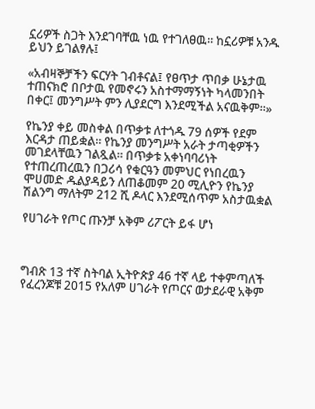ኗሪዎች ስጋት እንደገባቸዉ ነዉ የተገለፀዉ። ከኗሪዎቹ አንዱ ይህን ይገልፃሉ፤

«አብዛኞቻችን ፍርሃት ገብቶናል፤ የፀጥታ ጥበቃ ሁኔታዉ ተጠናክሮ በቦታዉ የመኖሩን አስተማማኝነት ካላመንበት በቀር፤ መንግሥት ምን ሊያደርግ እንደሚችል አናዉቅም።»

የኬንያ ቀይ መስቀል በጥቃቱ ለተጎዱ 79 ሰዎች የደም እርዳታ ጠይቋል። የኬንያ መንግሥት አራት ታጣቂዎችን መገደላቸዉን ገልጿል። በጥቃቱ አቀነባባሪነት የተጠረጠረዉን በጋሪሳ የቁርዓን መምህር የነበረዉን ሞሀመድ ዱልያዳይን ለጠቆመም 20 ሚሊዮን የኬንያ ሽልንግ ማለትም 212 ሺ ዶላር እንደሚሰጥም አስታዉቋል

የሀገራት የጦር ጡንቻ አቅም ሪፖርት ይፋ ሆነ



ግብጽ 13 ተኛ ስትባል ኢትዮጵያ 46 ተኛ ላይ ተቀምጣለች የፈረንጆቹ 2015 የአለም ሀገራት የጦርና ወታደራዊ አቅም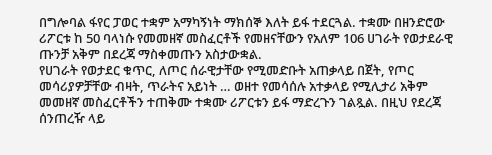በግሎባል ፋየር ፓወር ተቋም አማካኝነት ማክሰኞ እለት ይፋ ተደርጓል. ተቋሙ በዘንድሮው ሪፖርቱ ከ 50 ባላነሱ የመመዘኛ መስፈርቶች የመዘናቸውን የአለም 106 ሀገራት የወታደራዊ ጡንቻ አቅም በደረጃ ማስቀመጡን አስታውቋል.
የሀገራት የወታደር ቁጥር, ለጦር ሰራዊታቸው የሚመድቡት አጠቃላይ በጀት, የጦር መሳሪያዎቻቸው ብዛት, ጥራትና አይነት … ወዘተ የመሳሰሉ አተቃላይ የሚሊታሪ አቅም መመዘኛ መስፈርቶችን ተጠቅሙ ተቋሙ ሪፖርቱን ይፋ ማድረጉን ገልጿል. በዚህ የደረጃ ሰንጠረዥ ላይ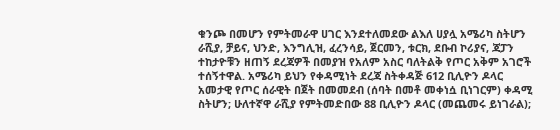ቁንጮ በመሆን የምትመራዋ ሀገር እንደተለመደው ልእለ ሀያሏ አሜሪካ ስትሆን ራሺያ, ቻይና, ህንድ, እንግሊዝ, ፈረንሳይ, ጀርመን, ቱርክ, ደቡብ ኮሪያና, ጃፓን ተከታዮቹን ዘጠኝ ደረጃዎች በመያዝ የአለም አስር ባለትልቅ የጦር አቅም አገሮች ተሰኝተዋል. አሜሪካ ይህን የቀዳሚነት ደረጃ ስትቀዳጅ 612 ቢሊዮን ዶላር አመታዊ የጦር ሰራዊት በጀት በመመደብ (ሰባት በመቶ መቀነሷ ቢነገርም) ቀዳሚ ስትሆን; ሁለተኛዋ ራሺያ የምትመድበው 88 ቢሊዮን ዶላር (መጨመሩ ይነገራል);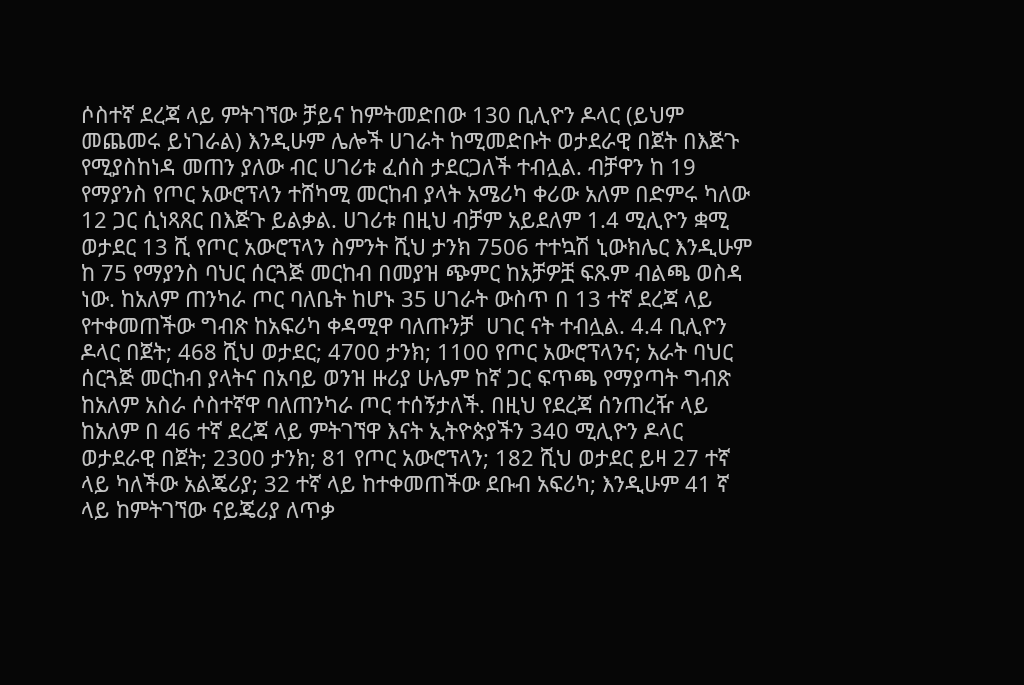ሶስተኛ ደረጃ ላይ ምትገኘው ቻይና ከምትመድበው 130 ቢሊዮን ዶላር (ይህም መጨመሩ ይነገራል) እንዲሁም ሌሎች ሀገራት ከሚመድቡት ወታደራዊ በጀት በእጅጉ የሚያስከነዳ መጠን ያለው ብር ሀገሪቱ ፈሰስ ታደርጋለች ተብሏል. ብቻዋን ከ 19 የማያንስ የጦር አውሮፕላን ተሸካሚ መርከብ ያላት አሜሪካ ቀሪው አለም በድምሩ ካለው 12 ጋር ሲነጻጸር በእጅጉ ይልቃል. ሀገሪቱ በዚህ ብቻም አይደለም 1.4 ሚሊዮን ቋሚ ወታደር 13 ሺ የጦር አውሮፕላን ስምንት ሺህ ታንክ 7506 ተተኳሽ ኒውክሌር እንዲሁም ከ 75 የማያንስ ባህር ሰርጓጅ መርከብ በመያዝ ጭምር ከአቻዎቿ ፍጹም ብልጫ ወስዳ ነው. ከአለም ጠንካራ ጦር ባለቤት ከሆኑ 35 ሀገራት ውስጥ በ 13 ተኛ ደረጃ ላይ የተቀመጠችው ግብጽ ከአፍሪካ ቀዳሚዋ ባለጡንቻ  ሀገር ናት ተብሏል. 4.4 ቢሊዮን ዶላር በጀት; 468 ሺህ ወታደር; 4700 ታንክ; 1100 የጦር አውሮፕላንና; አራት ባህር ሰርጓጅ መርከብ ያላትና በአባይ ወንዝ ዙሪያ ሁሌም ከኛ ጋር ፍጥጫ የማያጣት ግብጽ ከአለም አስራ ሶስተኛዋ ባለጠንካራ ጦር ተሰኝታለች. በዚህ የደረጃ ሰንጠረዥ ላይ ከአለም በ 46 ተኛ ደረጃ ላይ ምትገኘዋ እናት ኢትዮጵያችን 340 ሚሊዮን ዶላር ወታደራዊ በጀት; 2300 ታንክ; 81 የጦር አውሮፕላን; 182 ሺህ ወታደር ይዛ 27 ተኛ ላይ ካለችው አልጄሪያ; 32 ተኛ ላይ ከተቀመጠችው ደቡብ አፍሪካ; እንዲሁም 41 ኛ ላይ ከምትገኘው ናይጄሪያ ለጥቃ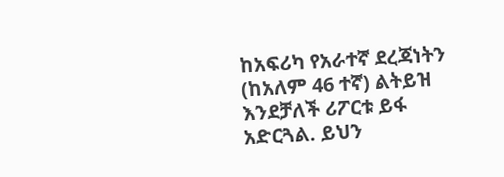ከአፍሪካ የአራተኛ ደረጃነትን (ከአለም 46 ተኛ) ልትይዝ እንደቻለች ሪፖርቱ ይፋ አድርጓል. ይህን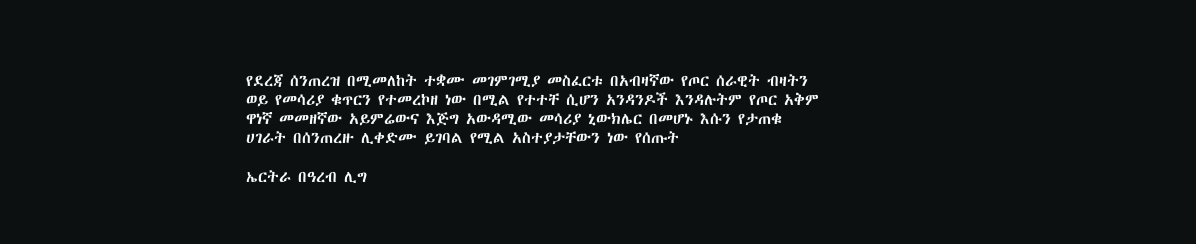የደረጃ ሰንጠረዝ በሚመለከት ተቋሙ መገምገሚያ መስፈርቱ በአብዛኛው የጦር ሰራዊት ብዛትን ወይ የመሳሪያ ቁጥርን የተመረኮዘ ነው በሚል የተተቸ ሲሆን አንዳንዶች እንዳሉትም የጦር አቅም ዋነኛ መመዘኛው አይምሬውና እጅግ አውዳሚው መሳሪያ ኒውክሌር በመሆኑ እሱን የታጠቁ ሀገራት በሰንጠረዙ ሊቀድሙ ይገባል የሚል አስተያታቸውን ነው የሰጡት

ኤርትራ በዓረብ ሊግ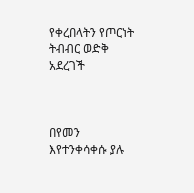የቀረበላትን የጦርነት ትብብር ወድቅ አደረገች



በየመን እየተንቀሳቀሱ ያሉ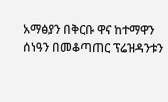አማፅያን በቅርቡ ዋና ከተማዋን ሰነዓን በመቆጣጠር ፕሬዝዳንቱን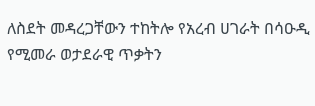ለስደት መዳረጋቸውን ተከትሎ የአረብ ሀገራት በሳዑዲ የሚመራ ወታደራዊ ጥቃትን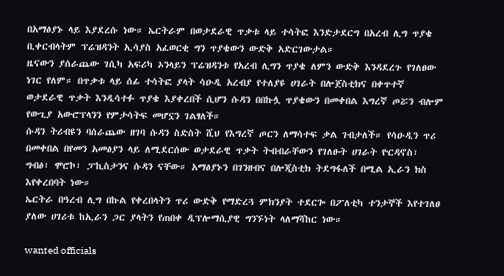በአማፅያኑ ላይ እያደረሱ ነው። ኤርትራም በወታደራዊ ጥቃቱ ላይ ተሳትፎ እንድታደርግ በአረብ ሊግ ጥያቄ ቢቀርብላትም ፕሬዝዳንት ኢሳያስ አፈወርቂ ግን ጥያቄውን ውድቅ አድርገውታል።
ዜናውን ያሰራጨው ገሲካ አፍሪካ ኦንላይን ፕሬዝዳንቱ የአረብ ሊግን ጥያቄ ለምን ውድቅ እንዳደረጉ የገለፀው ነገር የለም። በጥቃቱ ላይ ሰፊ ተሳትፎ ያላት ሳዑዲ አረብያ የተለያዩ ሀገራት በሎጀስቲክና በቀጥተኛ ወታደራዊ ጥቃት እንዲሳተፉ ጥያቄ እያቀረበች ሲሆን ሱዳን በበኩሏ ጥያቄውን በመቀበል እግረኛ ጦሯን ብሎም የውጊያ አውሮፕላንን የምታሳትፍ መሆኗን ገልፃለች።
ሱዳን ትሪብዩን ባሰራጨው ዘገባ ሱዳን ስድስት ሺህ የእግረኛ ጦርን ለማሳተፍ ቃል ገብታለች። የሳዑዲን ጥሪ በመቀበል በየመን አመፅያን ላይ ለሚደርሰው ወታደራዊ ጥቃት ትብብራቸውን የገለፁት ሀገራት ዮርዳኖስ፣ ግብፅ፣ ሞሮኮ፣ ፓኪስታንና ሱዳን ናቸው። አማፅያኑን በገንዘብና በሎጂስቲክ ትደግፋለች በሚል ኢራን ክስ እየቀረበባት ነው።
ኤርትራ በዓረብ ሊግ በኩል የቀረበላትን ጥሪ ውድቅ የማድረጓ ምክንያት ተደርጐ በፖለቲካ ተንታኞች እየተገለፀ ያለው ሀገሪቱ ከኢራን ጋር ያላትን የጠበቀ ዲፕሎማሲያዊ ግንኙነት ላለማሻከር ነው።

wanted officials